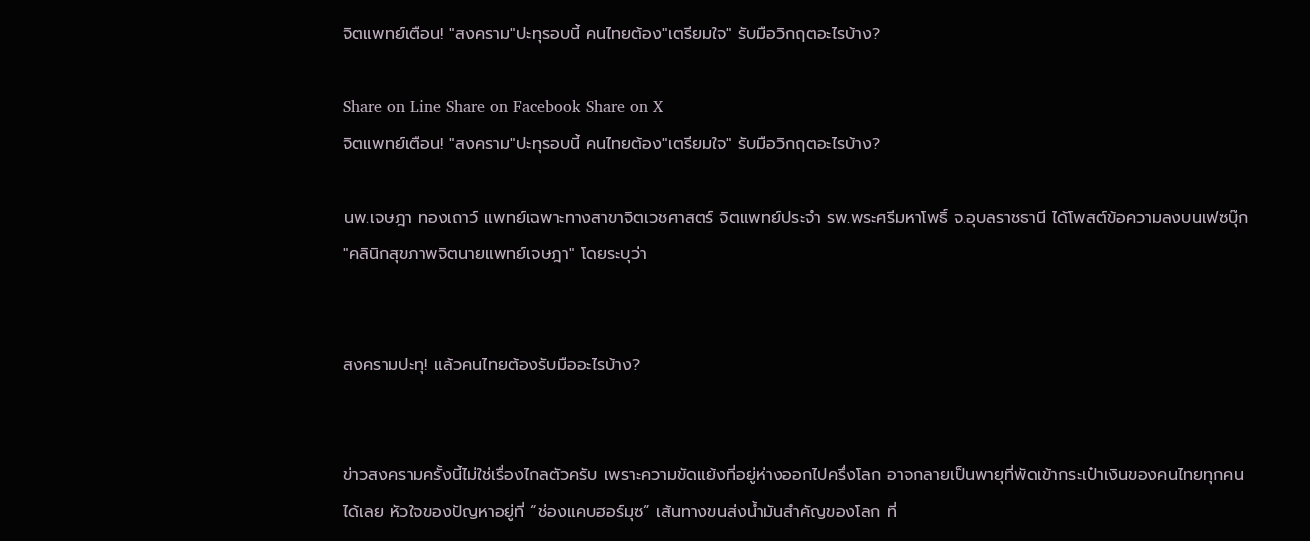จิตแพทย์เตือน! "สงคราม"ปะทุรอบนี้ คนไทยต้อง"เตรียมใจ" รับมือวิกฤตอะไรบ้าง?

Share on Line Share on Facebook Share on X
จิตแพทย์เตือน! "สงคราม"ปะทุรอบนี้ คนไทยต้อง"เตรียมใจ" รับมือวิกฤตอะไรบ้าง?

นพ.เจษฎา ทองเถาว์ แพทย์เฉพาะทางสาขาจิตเวชศาสตร์ จิตแพทย์ประจำ รพ.พระศรีมหาโพธิ์ จ.อุบลราชธานี ได้โพสต์ข้อความลงบนเฟซบุ๊ก "คลินิกสุขภาพจิตนายแพทย์เจษฎา" โดยระบุว่า


สงครามปะทุ! แล้วคนไทยต้องรับมืออะไรบ้าง?


ข่าวสงครามครั้งนี้ไม่ใช่เรื่องไกลตัวครับ เพราะความขัดแย้งที่อยู่ห่างออกไปครึ่งโลก อาจกลายเป็นพายุที่พัดเข้ากระเป๋าเงินของคนไทยทุกคนได้เลย หัวใจของปัญหาอยู่ที่ “ช่องแคบฮอร์มุซ” เส้นทางขนส่งน้ำมันสำคัญของโลก ที่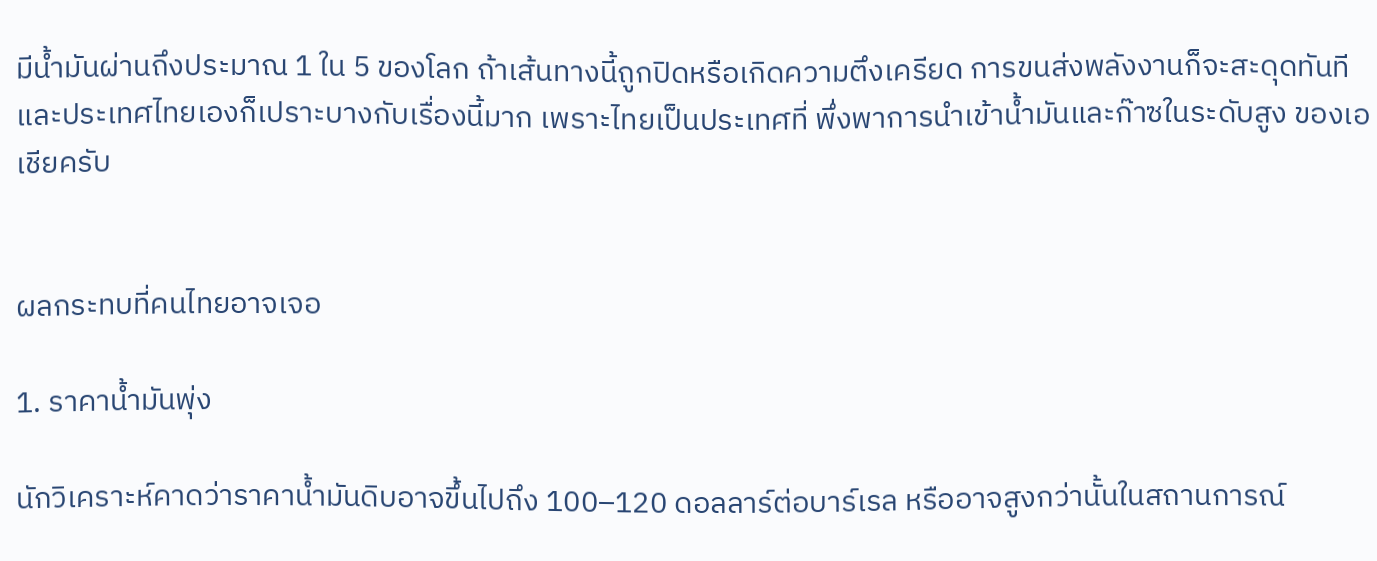มีน้ำมันผ่านถึงประมาณ 1 ใน 5 ของโลก ถ้าเส้นทางนี้ถูกปิดหรือเกิดความตึงเครียด การขนส่งพลังงานก็จะสะดุดทันที และประเทศไทยเองก็เปราะบางกับเรื่องนี้มาก เพราะไทยเป็นประเทศที่ พึ่งพาการนำเข้าน้ำมันและก๊าซในระดับสูง ของเอเชียครับ


ผลกระทบที่คนไทยอาจเจอ

1. ราคาน้ำมันพุ่ง

นักวิเคราะห์คาดว่าราคาน้ำมันดิบอาจขึ้นไปถึง 100–120 ดอลลาร์ต่อบาร์เรล หรืออาจสูงกว่านั้นในสถานการณ์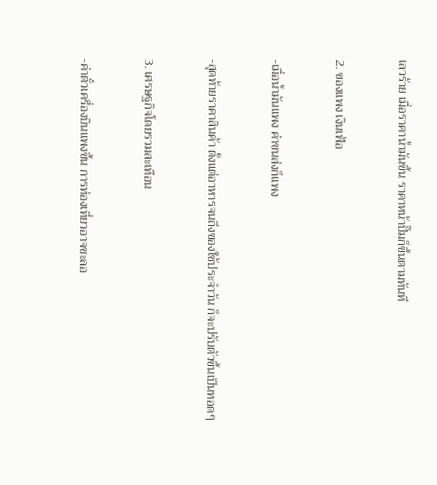เลวร้าย เมื่อราคาน้ำมันขึ้น ราคาหน้าปั๊มก็ขึ้นตามทันที

2. ของแพง เงินเฟ้อ

-เมื่อน้ำมันแพง ค่าขนส่งก็แพง

-สุดท้ายราคาสินค้า ตั้งแต่อาหารจนถึงของใช้ประจำวัน ก็จะปรับตัวขึ้นเป็นทอดๆ

3. เศรษฐกิจโดยรวมสะเทือน

-ค่าตั๋วเครื่องบินแพงขึ้น การท่องเที่ยวอาจชะลอ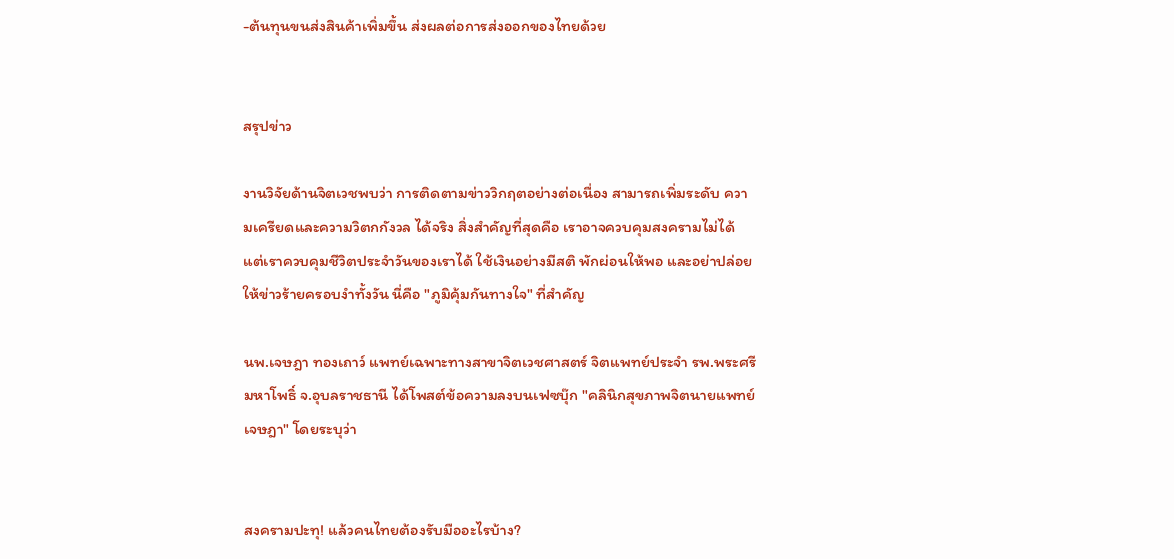-ต้นทุนขนส่งสินค้าเพิ่มขึ้น ส่งผลต่อการส่งออกของไทยด้วย


สรุปข่าว

งานวิจัยด้านจิตเวชพบว่า การติดตามข่าววิกฤตอย่างต่อเนื่อง สามารถเพิ่มระดับ ความเครียดและความวิตกกังวล ได้จริง สิ่งสำคัญที่สุดคือ เราอาจควบคุมสงครามไม่ได้ แต่เราควบคุมชีวิตประจำวันของเราได้ ใช้เงินอย่างมีสติ พักผ่อนให้พอ และอย่าปล่อยให้ข่าวร้ายครอบงำทั้งวัน นี่คือ "ภูมิคุ้มกันทางใจ" ที่สำคัญ

นพ.เจษฎา ทองเถาว์ แพทย์เฉพาะทางสาขาจิตเวชศาสตร์ จิตแพทย์ประจำ รพ.พระศรีมหาโพธิ์ จ.อุบลราชธานี ได้โพสต์ข้อความลงบนเฟซบุ๊ก "คลินิกสุขภาพจิตนายแพทย์เจษฎา" โดยระบุว่า


สงครามปะทุ! แล้วคนไทยต้องรับมืออะไรบ้าง?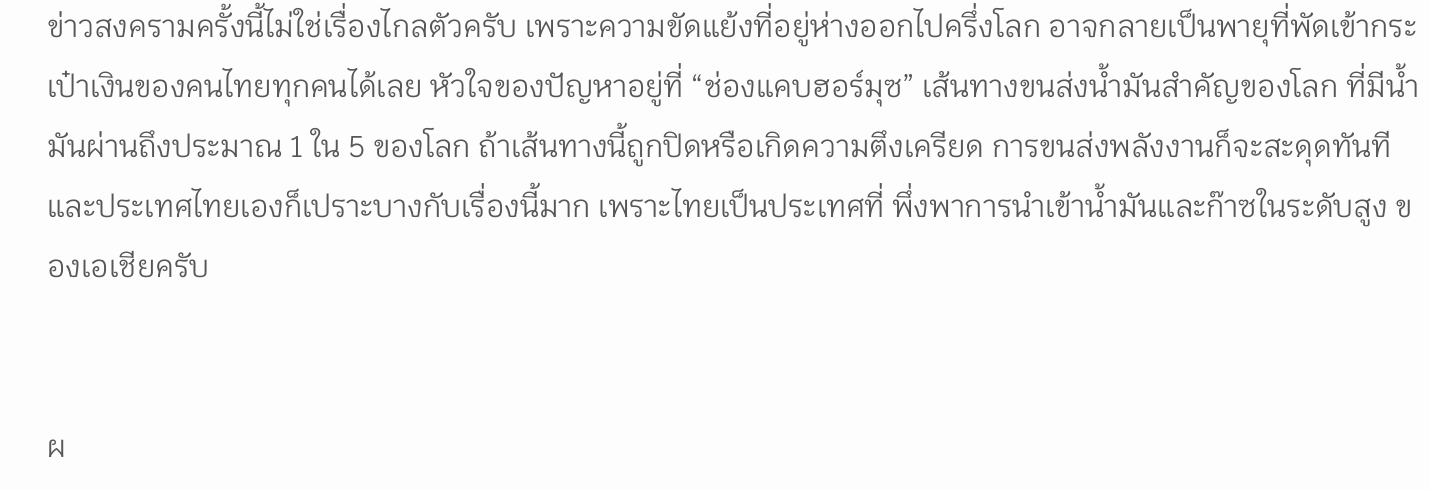ข่าวสงครามครั้งนี้ไม่ใช่เรื่องไกลตัวครับ เพราะความขัดแย้งที่อยู่ห่างออกไปครึ่งโลก อาจกลายเป็นพายุที่พัดเข้ากระเป๋าเงินของคนไทยทุกคนได้เลย หัวใจของปัญหาอยู่ที่ “ช่องแคบฮอร์มุซ” เส้นทางขนส่งน้ำมันสำคัญของโลก ที่มีน้ำมันผ่านถึงประมาณ 1 ใน 5 ของโลก ถ้าเส้นทางนี้ถูกปิดหรือเกิดความตึงเครียด การขนส่งพลังงานก็จะสะดุดทันที และประเทศไทยเองก็เปราะบางกับเรื่องนี้มาก เพราะไทยเป็นประเทศที่ พึ่งพาการนำเข้าน้ำมันและก๊าซในระดับสูง ของเอเชียครับ


ผ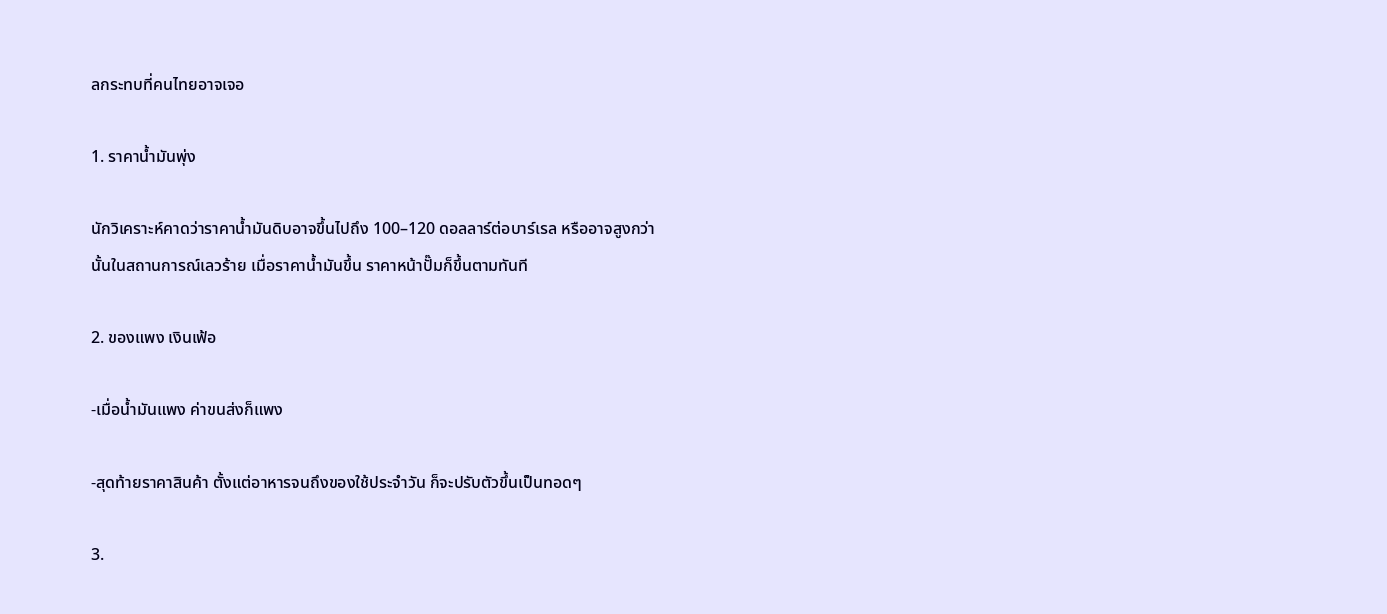ลกระทบที่คนไทยอาจเจอ

1. ราคาน้ำมันพุ่ง

นักวิเคราะห์คาดว่าราคาน้ำมันดิบอาจขึ้นไปถึง 100–120 ดอลลาร์ต่อบาร์เรล หรืออาจสูงกว่านั้นในสถานการณ์เลวร้าย เมื่อราคาน้ำมันขึ้น ราคาหน้าปั๊มก็ขึ้นตามทันที

2. ของแพง เงินเฟ้อ

-เมื่อน้ำมันแพง ค่าขนส่งก็แพง

-สุดท้ายราคาสินค้า ตั้งแต่อาหารจนถึงของใช้ประจำวัน ก็จะปรับตัวขึ้นเป็นทอดๆ

3.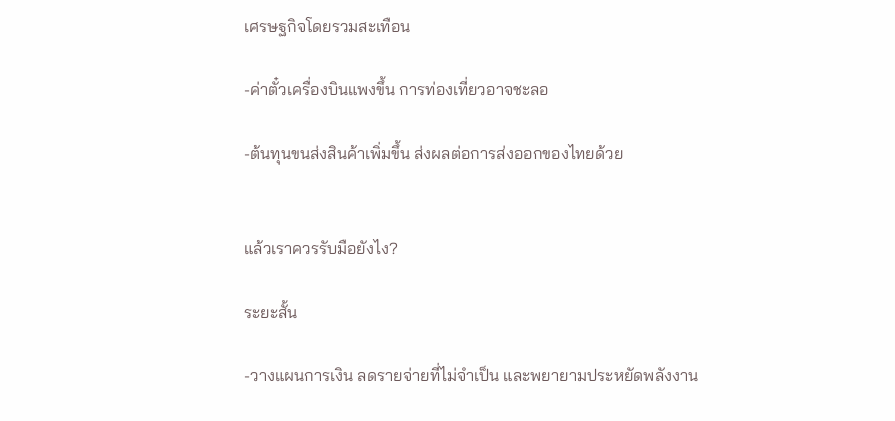เศรษฐกิจโดยรวมสะเทือน

-ค่าตั๋วเครื่องบินแพงขึ้น การท่องเที่ยวอาจชะลอ

-ต้นทุนขนส่งสินค้าเพิ่มขึ้น ส่งผลต่อการส่งออกของไทยด้วย


แล้วเราควรรับมือยังไง?

ระยะสั้น

-วางแผนการเงิน ลดรายจ่ายที่ไม่จำเป็น และพยายามประหยัดพลังงาน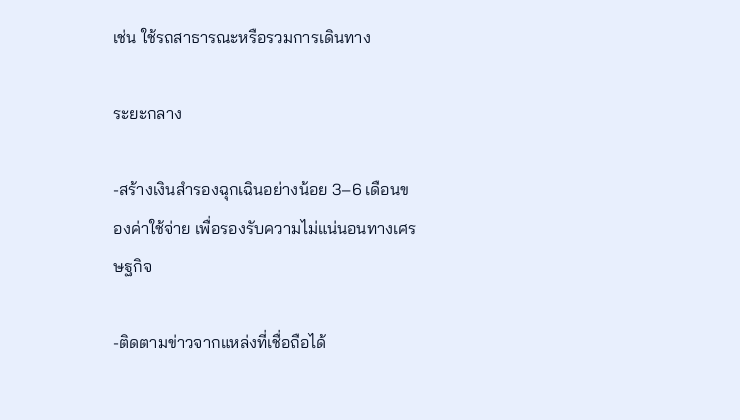เช่น ใช้รถสาธารณะหรือรวมการเดินทาง

ระยะกลาง

-สร้างเงินสำรองฉุกเฉินอย่างน้อย 3–6 เดือนของค่าใช้จ่าย เพื่อรองรับความไม่แน่นอนทางเศรษฐกิจ

-ติดตามข่าวจากแหล่งที่เชื่อถือได้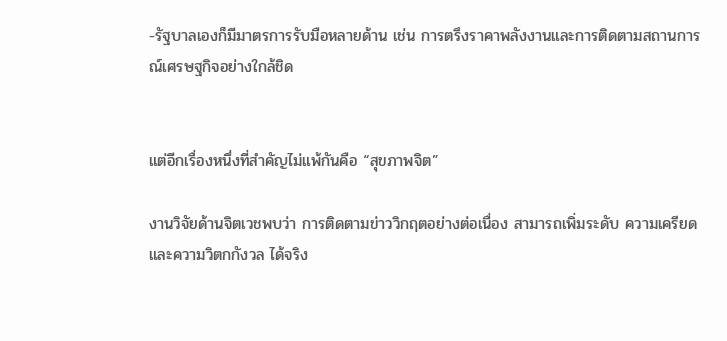-รัฐบาลเองก็มีมาตรการรับมือหลายด้าน เช่น การตรึงราคาพลังงานและการติดตามสถานการณ์เศรษฐกิจอย่างใกล้ชิด


แต่อีกเรื่องหนึ่งที่สำคัญไม่แพ้กันคือ “สุขภาพจิต”

งานวิจัยด้านจิตเวชพบว่า การติดตามข่าววิกฤตอย่างต่อเนื่อง สามารถเพิ่มระดับ ความเครียดและความวิตกกังวล ได้จริง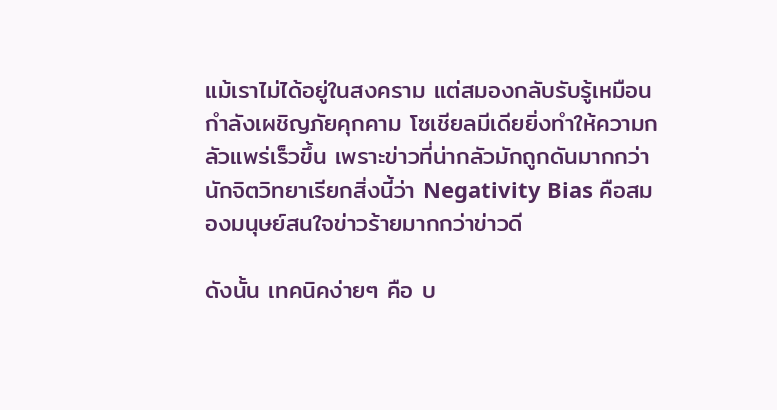แม้เราไม่ได้อยู่ในสงคราม แต่สมองกลับรับรู้เหมือนกำลังเผชิญภัยคุกคาม โซเชียลมีเดียยิ่งทำให้ความกลัวแพร่เร็วขึ้น เพราะข่าวที่น่ากลัวมักถูกดันมากกว่า นักจิตวิทยาเรียกสิ่งนี้ว่า Negativity Bias คือสมองมนุษย์สนใจข่าวร้ายมากกว่าข่าวดี

ดังนั้น เทคนิคง่ายๆ คือ บ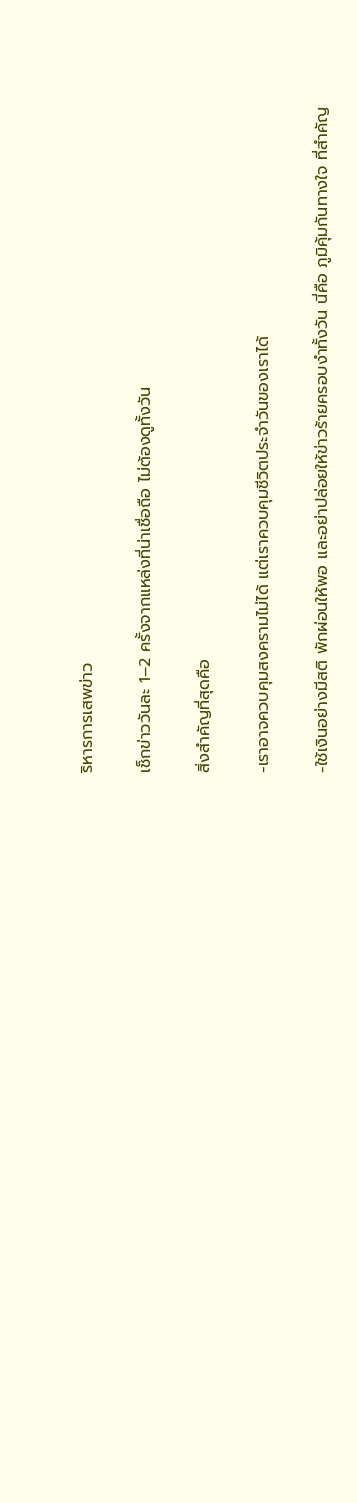ริหารการเสพข่าว

เช็กข่าววันละ 1–2 ครั้งจากแหล่งที่น่าเชื่อถือ ไม่ต้องดูทั้งวัน

สิ่งสำคัญที่สุดคือ

-เราอาจควบคุมสงครามไม่ได้ แต่เราควบคุมชีวิตประจำวันของเราได้

-ใช้เงินอย่างมีสติ พักผ่อนให้พอ และอย่าปล่อยให้ข่าวร้ายครอบงำทั้งวัน นี่คือ ภูมิคุ้มกันทางใจ ที่สำคัญ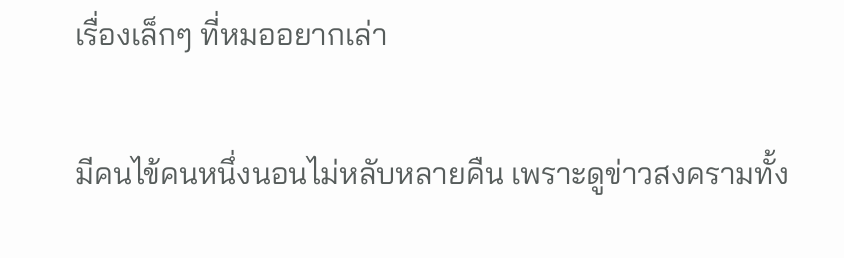เรื่องเล็กๆ ที่หมออยากเล่า

มีคนไข้คนหนึ่งนอนไม่หลับหลายคืน เพราะดูข่าวสงครามทั้ง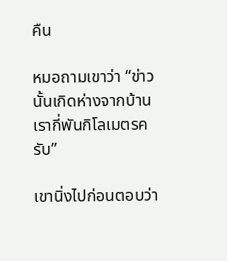คืน

หมอถามเขาว่า “ข่าวนั้นเกิดห่างจากบ้านเรากี่พันกิโลเมตรครับ”

เขานิ่งไปก่อนตอบว่า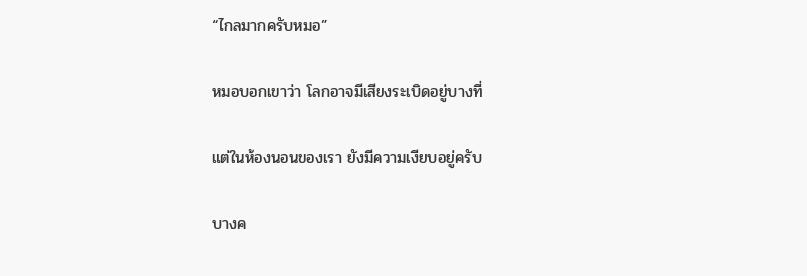“ไกลมากครับหมอ”

หมอบอกเขาว่า โลกอาจมีเสียงระเบิดอยู่บางที่

แต่ในห้องนอนของเรา ยังมีความเงียบอยู่ครับ

บางค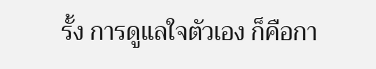รั้ง การดูแลใจตัวเอง ก็คือกา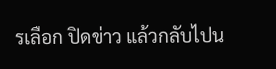รเลือก ปิดข่าว แล้วกลับไปน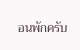อนพักครับ